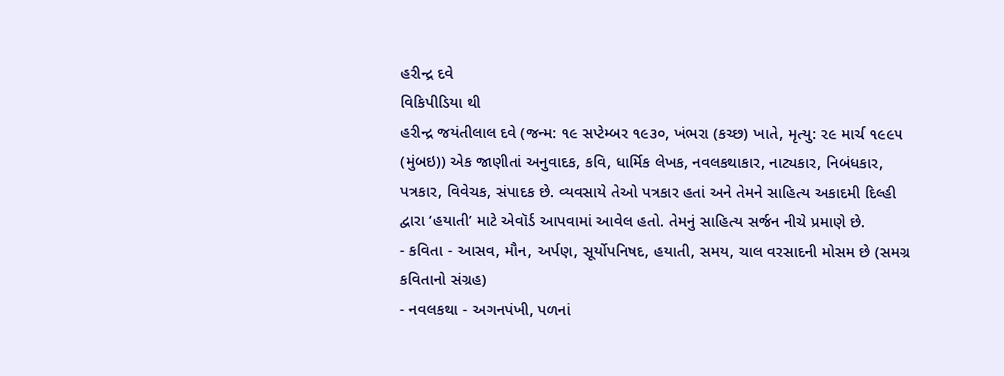હરીન્દ્ર દવે
વિકિપીડિયા થી
હરીન્દ્ર જયંતીલાલ દવે (જન્મ: ૧૯ સપ્ટેમ્બર ૧૯૩૦, ખંભરા (કચ્છ) ખાતે, મૃત્યુ: ૨૯ માર્ચ ૧૯૯૫ (મુંબઇ)) એક જાણીતાં અનુવાદક, કવિ, ધાર્મિક લેખક, નવલકથાકાર, નાટ્યકાર, નિબંધકાર, પત્રકાર, વિવેચક, સંપાદક છે. વ્યવસાયે તેઓ પત્રકાર હતાં અને તેમને સાહિત્ય અકાદમી દિલ્હી દ્વારા ‘હયાતી’ માટે એવૉર્ડ આપવામાં આવેલ હતો. તેમનું સાહિત્ય સર્જન નીચે પ્રમાણે છે.
- કવિતા - આસવ, મૌન, અર્પણ, સૂર્યોપનિષદ, હયાતી, સમય, ચાલ વરસાદની મોસમ છે (સમગ્ર કવિતાનો સંગ્રહ)
- નવલકથા - અગનપંખી, પળનાં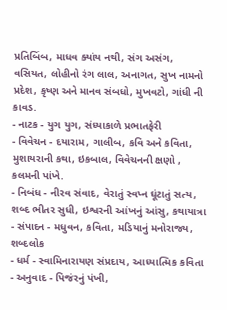પ્રતિબિંબ, માધવ ક્યાંય નથી, સંગ અસંગ, વસિયત, લોહીનો રંગ લાલ, અનાગત, સુખ નામનો પ્રદેશ, કૃષ્ણ અને માનવ સંબધો, મુખવટો, ગાંધી ની કાવડ.
- નાટક - યુગ યુગ, સંધ્યાકાળે પ્રભાતફેરી
- વિવેચન - દયારામ, ગાલીબ, કવિ અને કવિતા, મુશાયરાની કથા, ઇકબાલ, વિવેચનની ક્ષણો , કલમની પાંખે.
- નિબંધ - નીરવ સંવાદ, વેરાતું સ્વપ્ન ઘૂંટાતું સત્ય, શબ્દ ભીતર સુધી, ઇશ્વરની આંખનું આંસુ, કથાયાત્રા
- સંપાદન - મધુવન, કવિતા, મડિયાનું મનોરાજ્ય, શબ્દલોક
- ધર્મ - સ્વામિનારાયણ સંપ્રદાય, આધ્યાત્મિક કવિતા
- અનુવાદ - પિજંરનું પંખી,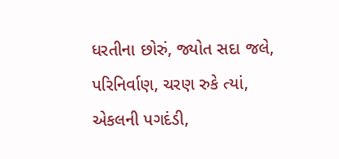ધરતીના છોરું, જ્યોત સદા જલે, પરિનિર્વાણ, ચરણ રુકે ત્યાં, એકલની પગદંડી,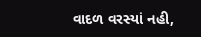વાદળ વરસ્યાં નહી,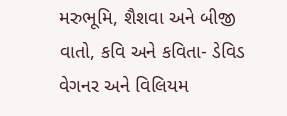મરુભૂમિ, શૈશવા અને બીજી વાતો, કવિ અને કવિતા- ડેવિડ વેગનર અને વિલિયમ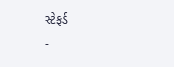સ્ટેફર્ડ
-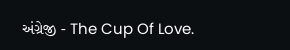અંગ્રેજી - The Cup Of Love.